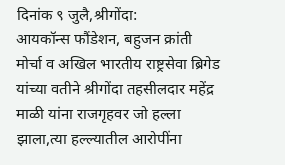दिनांक ९ जुलै,श्रीगोंदा:
आयकॉन्स फौंडेशन, बहुजन क्रांती मोर्चा व अखिल भारतीय राष्ट्रसेवा ब्रिगेड यांच्या वतीने श्रीगोंदा तहसीलदार महेंद्र माळी यांना राजगृहवर जो हल्ला झाला,त्या हल्ल्यातील आरोपींना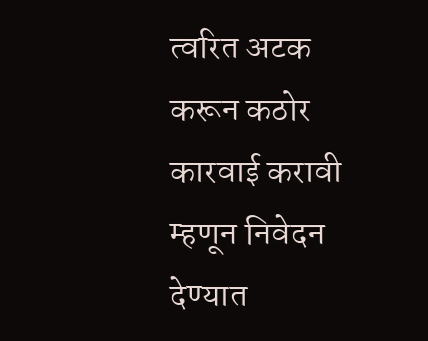त्वरित अटक करून कठोर कारवाई करावी म्हणून निवेदन देण्यात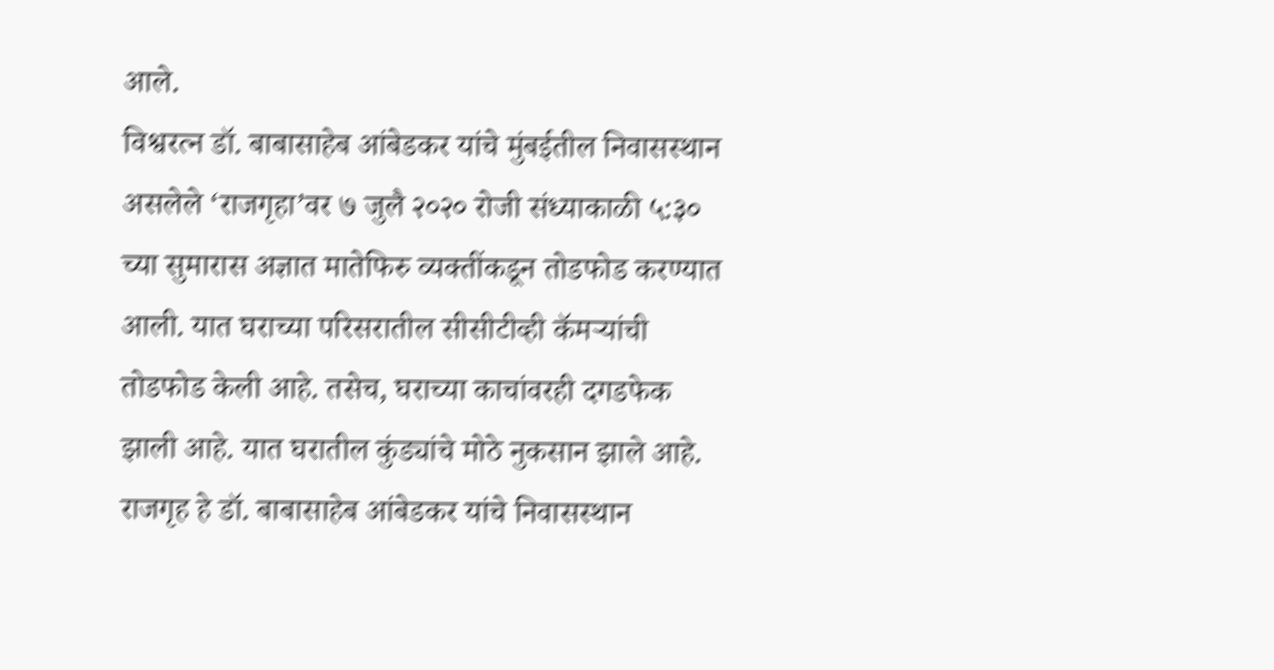आले.
विश्वरत्न डॉ. बाबासाहेब आंबेडकर यांचे मुंबईतील निवासस्थान असलेले ‘राजगृहा’वर ७ जुलै २०२० रोजी संध्याकाळी ५:३० च्या सुमारास अज्ञात मातेफिरु व्यक्तींकडून तोडफोड करण्यात आली. यात घराच्या परिसरातील सीसीटीव्ही कॅमऱ्यांची तोडफोड केली आहे. तसेच, घराच्या काचांवरही दगडफेक झाली आहे. यात घरातील कुंड्यांचे मोठे नुकसान झाले आहे.
राजगृह हे डॉ. बाबासाहेब आंबेडकर यांचे निवासस्थान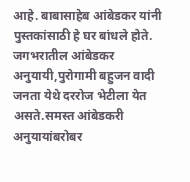आहे. बाबासाहेब आंबेडकर यांनी पुस्तकांसाठी हे घर बांधले होते. जगभरातील आंबेडकर अनुयायी,पुरोगामी बहुजन वादी जनता येथे दररोज भेटीला येत असते.समस्त आंबेडकरी अनुयायांबरोबर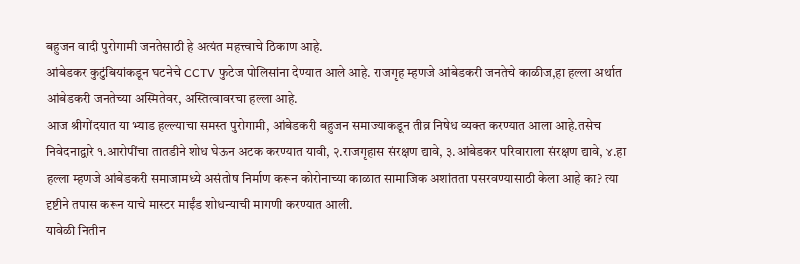बहुजन वादी पुरोगामी जनतेसाठी हे अत्यंत महत्त्वाचे ठिकाण आहे.
आंबेडकर कुटुंबियांकडून घटनेचे CCTV फुटेज पोलिसांना देण्यात आले आहे. राजगृह म्हणजे आंबेडकरी जनतेचे काळीज,हा हल्ला अर्थात आंबेडकरी जनतेच्या अस्मितेवर, अस्तित्वावरचा हल्ला आहे.
आज श्रीगोंदयात या भ्याड हल्ल्याचा समस्त पुरोगामी, आंबेडकरी बहुजन समाज्याकडून तीव्र निषेध व्यक्त करण्यात आला आहे.तसेच निवेदनाद्वारे १.आरोपींचा तातडीने शोध घेऊन अटक करण्यात यावी, २.राजगृहास संरक्षण द्यावे, ३.आंबेडकर परिवाराला संरक्षण द्यावे, ४.हा हल्ला म्हणजे आंबेडकरी समाजामध्ये असंतोष निर्माण करून कोरोनाच्या काळात सामाजिक अशांतता पसरवण्यासाठी केला आहे का? त्या दृष्टीने तपास करून याचे मास्टर माईंड शोधन्याची मागणी करण्यात आली.
यावेळी नितीन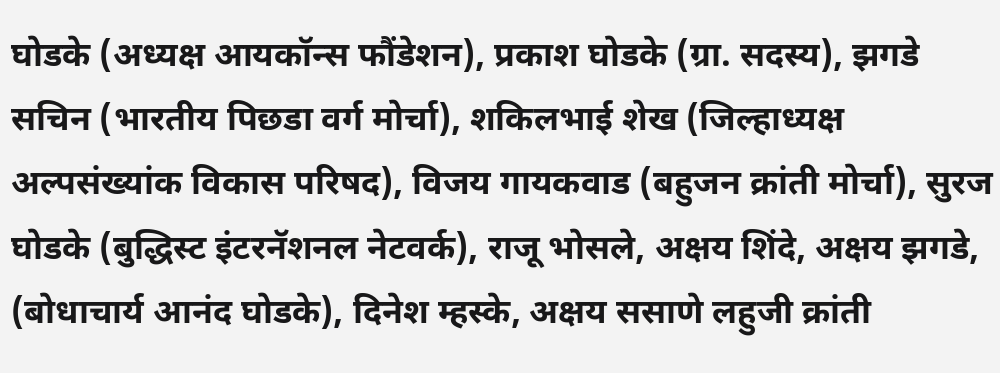घोडके (अध्यक्ष आयकॉन्स फौंडेशन), प्रकाश घोडके (ग्रा. सदस्य), झगडे सचिन (भारतीय पिछडा वर्ग मोर्चा), शकिलभाई शेख (जिल्हाध्यक्ष अल्पसंख्यांक विकास परिषद), विजय गायकवाड (बहुजन क्रांती मोर्चा), सुरज घोडके (बुद्धिस्ट इंटरनॅशनल नेटवर्क), राजू भोसले, अक्षय शिंदे, अक्षय झगडे, (बोधाचार्य आनंद घोडके), दिनेश म्हस्के, अक्षय ससाणे लहुजी क्रांती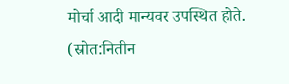मोर्चा आदी मान्यवर उपस्थित होते.
(स्रोत:नितीन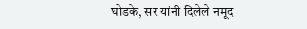घोडके, सर यांनी दिलेले नमूद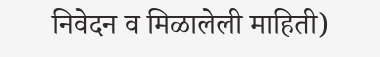निवेदन व मिळालेली माहिती)